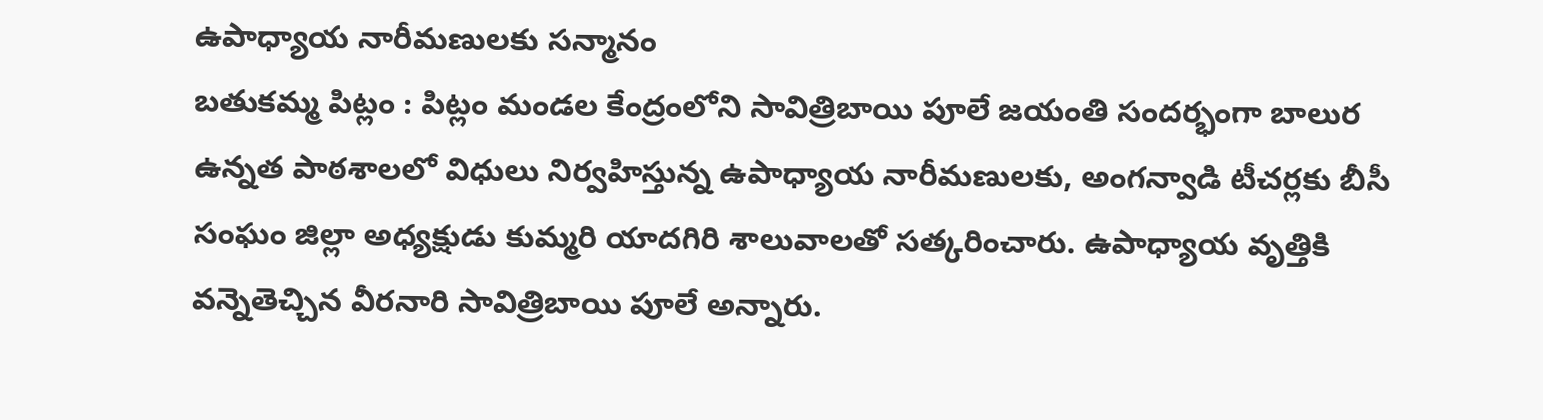ఉపాధ్యాయ నారీమణులకు సన్మానం
బతుకమ్మ పిట్లం : పిట్లం మండల కేంద్రంలోని సావిత్రిబాయి పూలే జయంతి సందర్భంగా బాలుర ఉన్నత పాఠశాలలో విధులు నిర్వహిస్తున్న ఉపాధ్యాయ నారీమణులకు, అంగన్వాడి టీచర్లకు బీసీ సంఘం జిల్లా అధ్యక్షుడు కుమ్మరి యాదగిరి శాలువాలతో సత్కరించారు. ఉపాధ్యాయ వృత్తికి వన్నెతెచ్చిన వీరనారి సావిత్రిబాయి పూలే అన్నారు.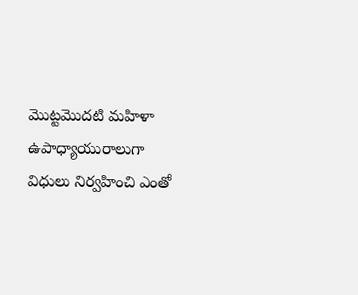మొట్టమొదటి మహిళా ఉపాధ్యాయురాలుగా విధులు నిర్వహించి ఎంతో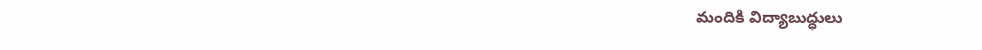మందికి విద్యాబుద్ధులు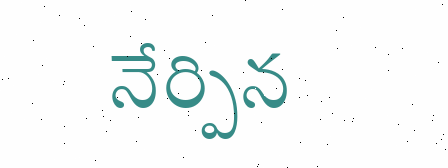నేర్పిన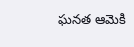ఘనత ఆమెకి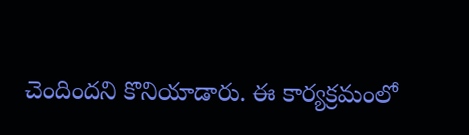చెందిందని కొనియాడారు. ఈ కార్యక్రమంలో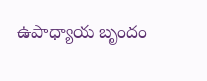ఉపాధ్యాయ బృందం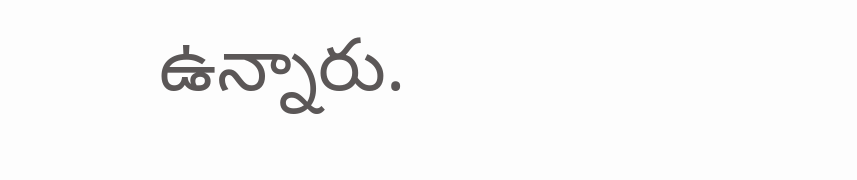ఉన్నారు.